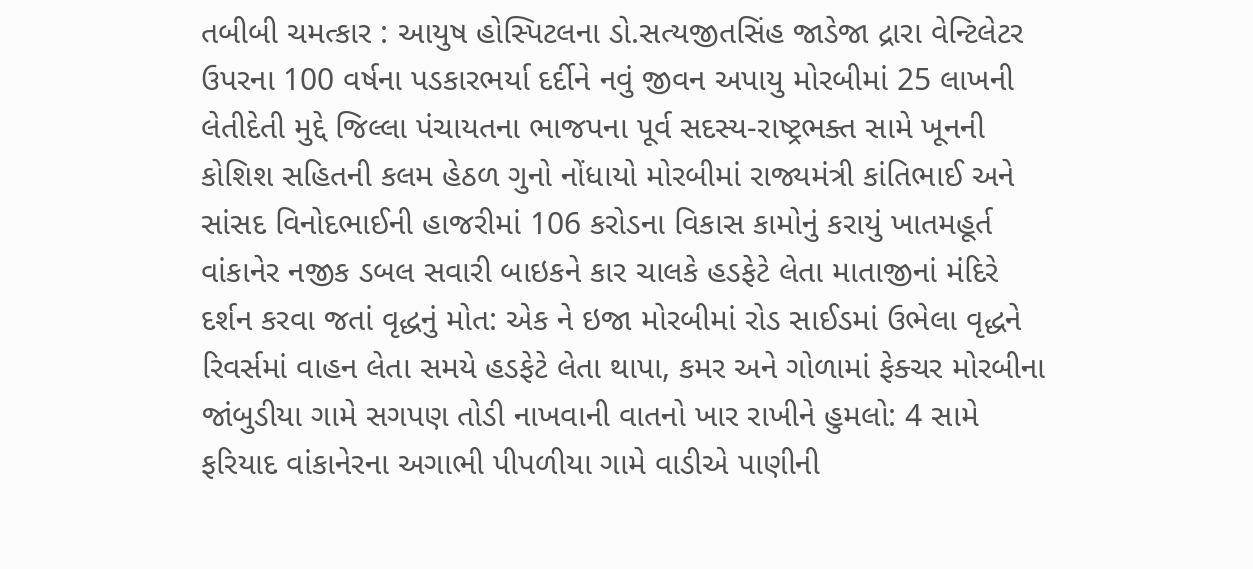તબીબી ચમત્કાર : આયુષ હોસ્પિટલના ડો.સત્યજીતસિંહ જાડેજા દ્રારા વેન્ટિલેટર ઉપરના 100 વર્ષના પડકારભર્યા દર્દીને નવું જીવન અપાયુ મોરબીમાં 25 લાખની લેતીદેતી મુદ્દે જિલ્લા પંચાયતના ભાજપના પૂર્વ સદસ્ય-રાષ્ટ્રભક્ત સામે ખૂનની કોશિશ સહિતની કલમ હેઠળ ગુનો નોંધાયો મોરબીમાં રાજ્યમંત્રી કાંતિભાઈ અને સાંસદ વિનોદભાઈની હાજરીમાં 106 કરોડના વિકાસ કામોનું કરાયું ખાતમહૂર્ત વાંકાનેર નજીક ડબલ સવારી બાઇકને કાર ચાલકે હડફેટે લેતા માતાજીનાં મંદિરે દર્શન કરવા જતાં વૃદ્ધનું મોત: એક ને ઇજા મોરબીમાં રોડ સાઈડમાં ઉભેલા વૃદ્ધને રિવર્સમાં વાહન લેતા સમયે હડફેટે લેતા થાપા, કમર અને ગોળામાં ફેક્ચર મોરબીના જાંબુડીયા ગામે સગપણ તોડી નાખવાની વાતનો ખાર રાખીને હુમલો: 4 સામે ફરિયાદ વાંકાનેરના અગાભી પીપળીયા ગામે વાડીએ પાણીની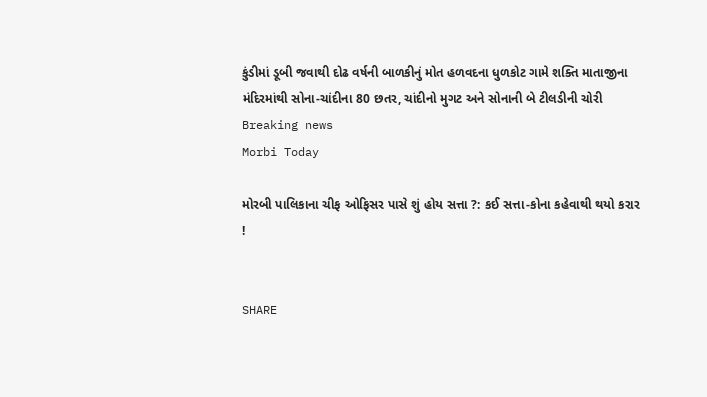કુંડીમાં ડૂબી જવાથી દોઢ વર્ષની બાળકીનું મોત હળવદના ધુળકોટ ગામે શક્તિ માતાજીના મંદિરમાંથી સોના-ચાંદીના 80 છતર, ચાંદીનો મુગટ અને સોનાની બે ટીલડીની ચોરી
Breaking news
Morbi Today

મોરબી પાલિકાના ચીફ ઓફિસર પાસે શું હોય સત્તા ?: કઈ સત્તા-કોના કહેવાથી થયો કરાર !


SHARE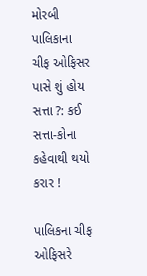મોરબી પાલિકાના ચીફ ઓફિસર પાસે શું હોય સત્તા ?: કઈ સત્તા-કોના કહેવાથી થયો કરાર !

પાલિકના ચીફ ઓફિસરે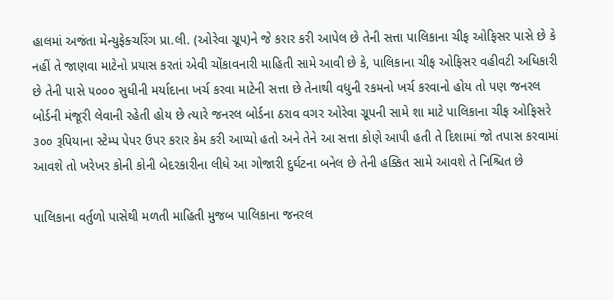હાલમાં અજંતા મેન્યુફેક્ચરિંગ પ્રા.લી. (ઓરેવા ગ્રૂપ)ને જે કરાર કરી આપેલ છે તેની સત્તા પાલિકાના ચીફ ઓફિસર પાસે છે કે નહીં તે જાણવા માટેનો પ્રયાસ કરતાં એવી ચોંકાવનારી માહિતી સામે આવી છે કે, પાલિકાના ચીફ ઓફિસર વહીવટી અધિકારી છે તેની પાસે ૫૦૦૦ સુધીની મર્યાદાના ખર્ચ કરવા માટેની સત્તા છે તેનાથી વધુની રકમનો ખર્ચ કરવાનો હોય તો પણ જનરલ બોર્ડની મંજૂરી લેવાની રહેતી હોય છે ત્યારે જનરલ બોર્ડના ઠરાવ વગર ઓરેવા ગ્રૂપની સામે શા માટે પાલિકાના ચીફ ઓફિસરે ૩૦૦ રૂપિયાના સ્ટેમ્પ પેપર ઉપર કરાર કેમ કરી આપ્યો હતો અને તેને આ સત્તા કોણે આપી હતી તે દિશામાં જો તપાસ કરવામાં આવશે તો ખરેખર કોની કોની બેદરકારીના લીધે આ ગોજારી દુર્ઘટના બનેલ છે તેની હક્કિત સામે આવશે તે નિશ્ચિત છે

પાલિકાના વર્તુળો પાસેથી મળતી માહિતી મુજબ પાલિકાના જનરલ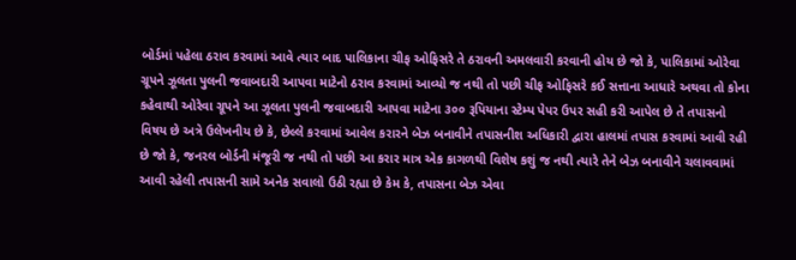બોર્ડમાં પહેલા ઠરાવ કરવામાં આવે ત્યાર બાદ પાલિકાના ચીફ ઓફિસરે તે ઠરાવની અમલવારી કરવાની હોય છે જો કે, પાલિકામાં ઓરેવા ગ્રૂપને ઝૂલતા પુલની જવાબદારી આપવા માટેનો ઠરાવ કરવામાં આવ્યો જ નથી તો પછી ચીફ ઓફિસરે કઈ સત્તાના આધારે અથવા તો કોના કહેવાથી ઓરેવા ગ્રૂપને આ ઝૂલતા પુલની જવાબદારી આપવા માટેના ૩૦૦ રૂપિયાના સ્ટેમ્પ પેપર ઉપર સહી કરી આપેલ છે તે તપાસનો વિષય છે અત્રે ઉલેખનીય છે કે, છેલ્લે કરવામાં આવેલ કરારને બેઝ બનાવીને તપાસનીશ અધિકારી દ્વારા હાલમાં તપાસ કરવામાં આવી રહી છે જો કે, જનરલ બોર્ડની મંજૂરી જ નથી તો પછી આ કરાર માત્ર એક કાગળથી વિશેષ કશું જ નથી ત્યારે તેને બેઝ બનાવીને ચલાવવામાં આવી રહેલી તપાસની સામે અનેક સવાલો ઉઠી રહ્યા છે કેમ કે, તપાસના બેઝ એવા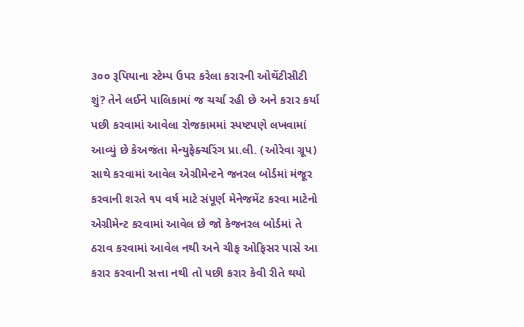૩૦૦ રૂપિયાના સ્ટેમ્પ ઉપર કરેલા કરારની ઓથેંટીસીટી શું? તેને લઈને પાલિકામાં જ ચર્ચા રહી છે અને કરાર કર્યા પછી કરવામાં આવેલા રોજકામમાં સ્પષ્ટપણે લખવામાં આવ્યું છે કેઅજંતા મેન્યુફેક્ચરિંગ પ્રા.લી. (ઓરેવા ગ્રૂપ) સાથે કરવામાં આવેલ એગ્રીમેન્ટને જનરલ બોર્ડમાં મંજૂર કરવાની શરતે ૧૫ વર્ષ માટે સંપૂર્ણ મેનેજમેંટ કરવા માટેનો એગ્રીમેન્ટ કરવામાં આવેલ છે જો કેજનરલ બોર્ડમાં તે ઠરાવ કરવામાં આવેલ નથી અને ચીફ ઓફિસર પાસે આ કરાર કરવાની સત્તા નથી તો પછી કરાર કેવી રીતે થયો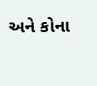અને કોના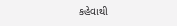કહેવાથી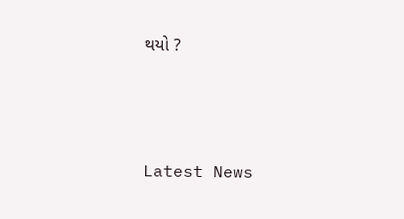થયો ?






Latest News